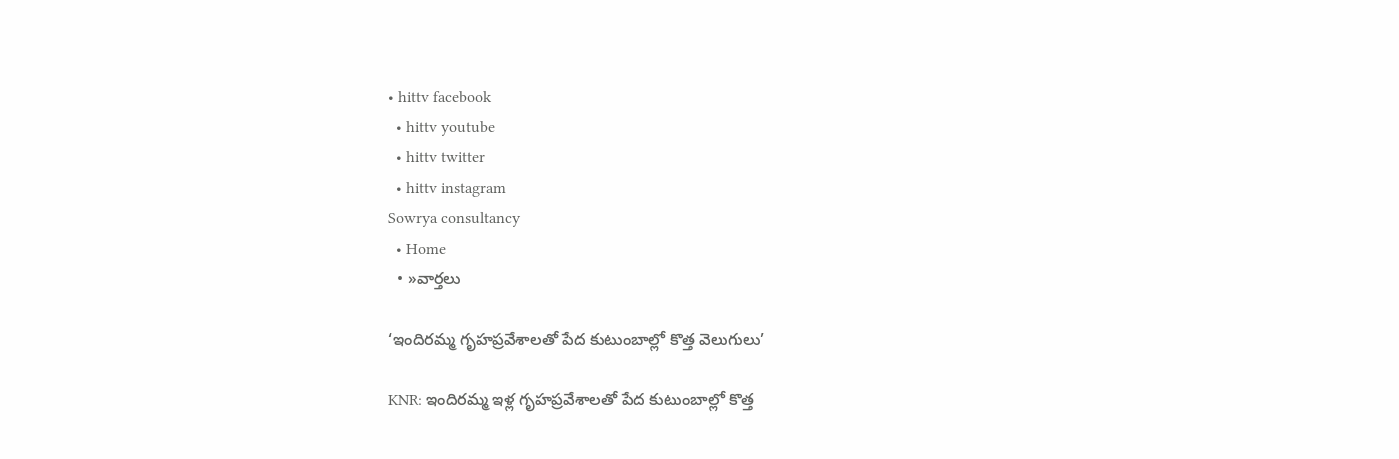• hittv facebook
  • hittv youtube
  • hittv twitter
  • hittv instagram
Sowrya consultancy
  • Home
  • »వార్తలు

‘ఇందిరమ్మ గృహప్రవేశాలతో పేద కుటుంబాల్లో కొత్త వెలుగులు’

KNR: ఇందిరమ్మ ఇళ్ల గృహప్రవేశాలతో పేద కుటుంబాల్లో కొత్త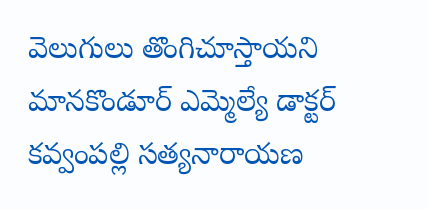వెలుగులు తొంగిచూస్తాయని మానకొండూర్ ఎమ్మెల్యే డాక్టర్ కవ్వంపల్లి సత్యనారాయణ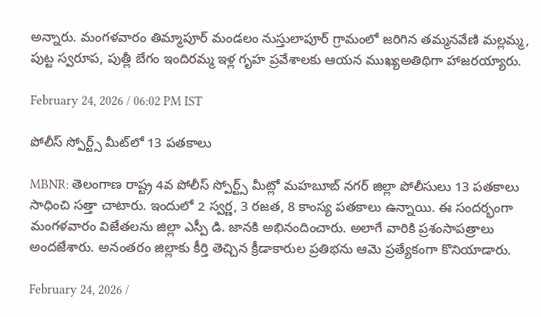అన్నారు. మంగళవారం తిమ్మాపూర్ మండలం నుస్తులాపూర్ గ్రామంలో జరిగిన తమ్మనవేణి మల్లమ్మ, పుట్ట స్వరూప, పుత్లీ బేగం ఇందిరమ్మ ఇళ్ల గృహ ప్రవేశాలకు ఆయన ముఖ్యఅతిథిగా హాజరయ్యారు.

February 24, 2026 / 06:02 PM IST

పోలీస్ స్పోర్ట్స్ మీట్‌లో 13 పతకాలు

MBNR: తెలంగాణ రాష్ట్ర 4వ పోలీస్ స్పోర్ట్స్ మీట్లో మహబూబ్ నగర్ జిల్లా పోలీసులు 13 పతకాలు సాధించి సత్తా చాటారు. ఇందులో 2 స్వర్ణ, 3 రజత, 8 కాంస్య పతకాలు ఉన్నాయి. ఈ సందర్భంగా మంగళవారం విజేతలను జిల్లా ఎస్పీ డి. జానకి అభినందించారు. అలాగే వారికి ప్రశంసాపత్రాలు అందజేశారు. అనంతరం జిల్లాకు కీర్తి తెచ్చిన క్రీడాకారుల ప్రతిభను ఆమె ప్రత్యేకంగా కొనియాడారు.

February 24, 2026 /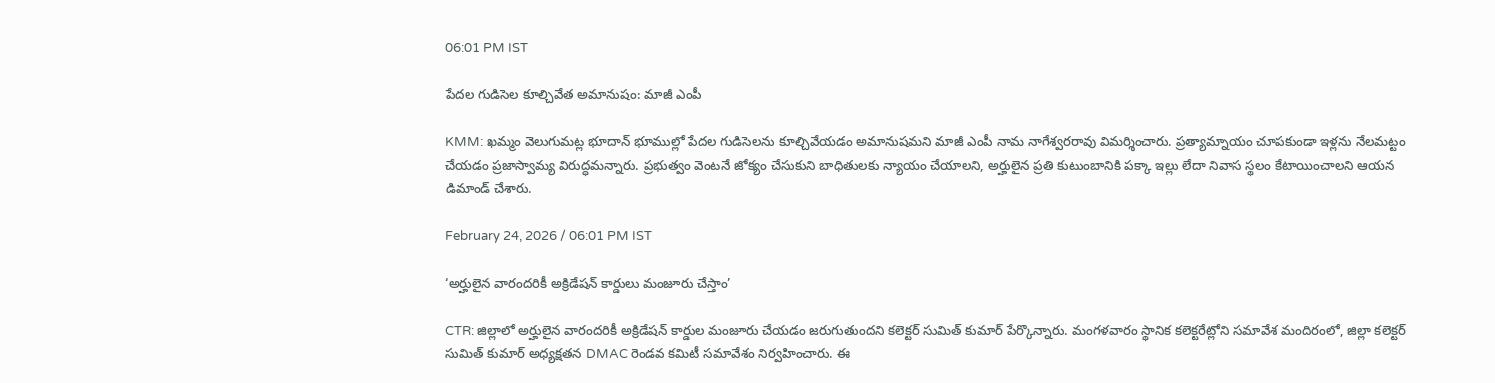06:01 PM IST

పేదల గుడిసెల కూల్చివేత అమానుషం: మాజీ ఎంపీ

KMM: ఖమ్మం వెలుగుమట్ల భూదాన్ భూముల్లో పేదల గుడిసెలను కూల్చివేయడం అమానుషమని మాజీ ఎంపీ నామ నాగేశ్వరరావు విమర్శించారు. ప్రత్యామ్నాయం చూపకుండా ఇళ్లను నేలమట్టం చేయడం ప్రజాస్వామ్య విరుద్ధమన్నారు. ప్రభుత్వం వెంటనే జోక్యం చేసుకుని బాధితులకు న్యాయం చేయాలని, అర్హులైన ప్రతి కుటుంబానికి పక్కా ఇల్లు లేదా నివాస స్థలం కేటాయించాలని ఆయన డిమాండ్ చేశారు.

February 24, 2026 / 06:01 PM IST

‘అర్హులైన వారందరికీ అక్రిడేషన్ కార్డులు మంజూరు చేస్తాం’

CTR: జిల్లాలో అర్హులైన వారందరికీ అక్రిడేషన్ కార్డుల మంజూరు చేయడం జరుగుతుందని కలెక్టర్ సుమిత్ కుమార్ పేర్కొన్నారు. మంగళవారం స్థానిక కలెక్టరేట్లోని సమావేశ మందిరంలో, జిల్లా కలెక్టర్ సుమిత్ కుమార్ అధ్యక్షతన DMAC రెండవ కమిటీ సమావేశం నిర్వహించారు. ఈ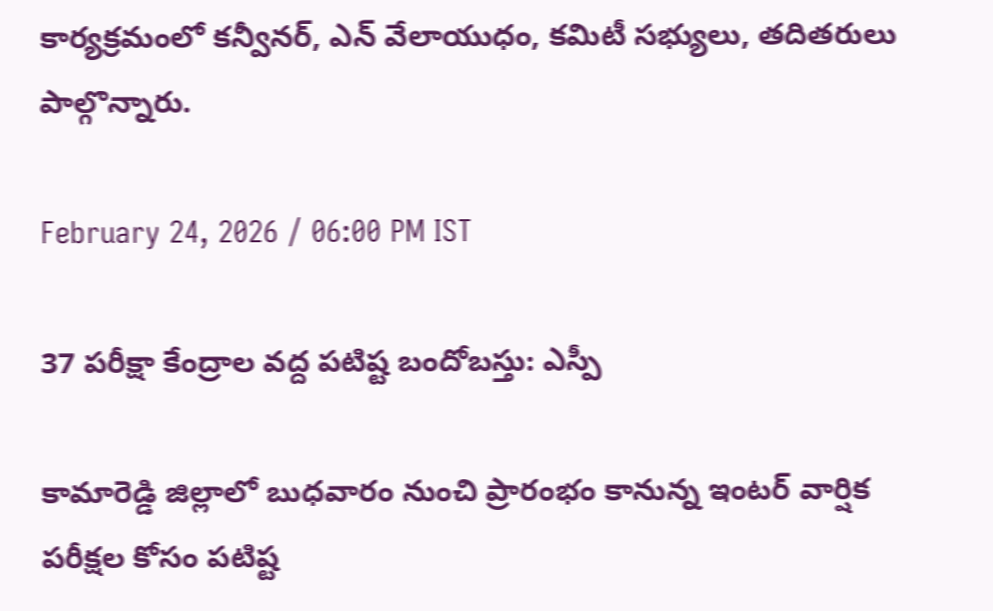కార్యక్రమంలో కన్వీనర్, ఎన్ వేలాయుధం, కమిటీ సభ్యులు, తదితరులు పాల్గొన్నారు.

February 24, 2026 / 06:00 PM IST

37 పరీక్షా కేంద్రాల వద్ద పటిష్ట బందోబస్తు: ఎస్పీ

కామారెడ్డి జిల్లాలో బుధవారం నుంచి ప్రారంభం కానున్న ఇంటర్ వార్షిక పరీక్షల కోసం పటిష్ట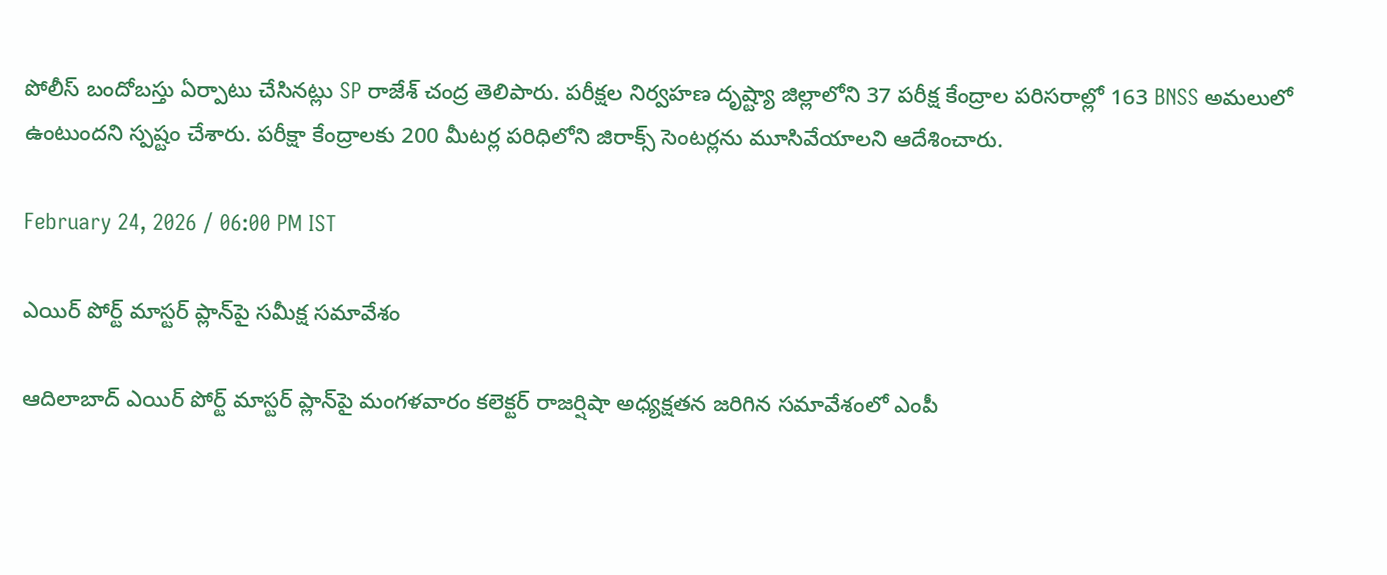పోలీస్ బందోబస్తు ఏర్పాటు చేసినట్లు SP రాజేశ్ చంద్ర తెలిపారు. పరీక్షల నిర్వహణ దృష్ట్యా జిల్లాలోని 37 పరీక్ష కేంద్రాల పరిసరాల్లో 163 BNSS అమలులో ఉంటుందని స్పష్టం చేశారు. పరీక్షా కేంద్రాలకు 200 మీటర్ల పరిధిలోని జిరాక్స్ సెంటర్లను మూసివేయాలని ఆదేశించారు.

February 24, 2026 / 06:00 PM IST

ఎయిర్ పోర్ట్ మాస్టర్ ప్లాన్‌పై సమీక్ష సమావేశం

ఆదిలాబాద్ ఎయిర్ పోర్ట్ మాస్టర్ ప్లాన్‌పై మంగళవారం కలెక్టర్ రాజర్షిషా అధ్యక్షతన జరిగిన సమావేశంలో ఎంపీ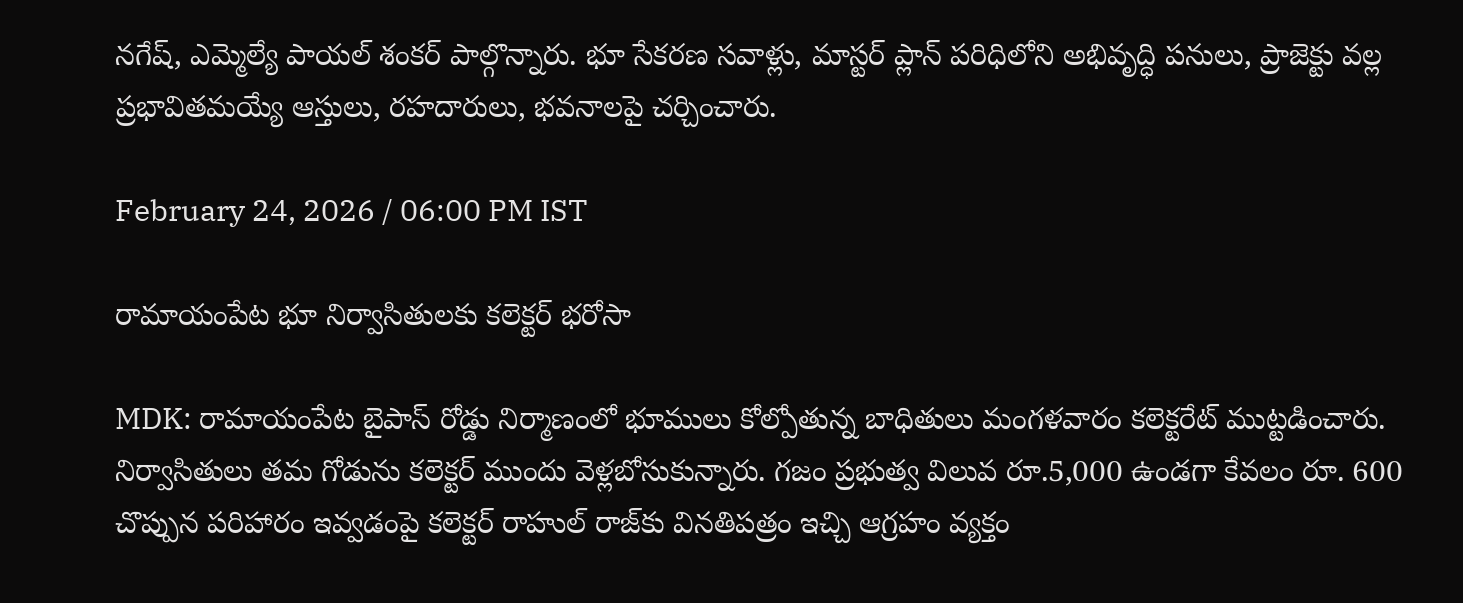నగేష్, ఎమ్మెల్యే పాయల్ శంకర్ పాల్గొన్నారు. భూ సేకరణ సవాళ్లు, మాస్టర్ ప్లాన్ పరిధిలోని అభివృద్ధి పనులు, ప్రాజెక్టు వల్ల ప్రభావితమయ్యే ఆస్తులు, రహదారులు, భవనాలపై చర్చించారు.

February 24, 2026 / 06:00 PM IST

రామాయంపేట భూ నిర్వాసితులకు కలెక్టర్ భరోసా

MDK: రామాయంపేట బైపాస్ రోడ్డు నిర్మాణంలో భూములు కోల్పోతున్న బాధితులు మంగళవారం కలెక్టరేట్ ముట్టడించారు. నిర్వాసితులు తమ గోడును కలెక్టర్ ముందు వెళ్లబోసుకున్నారు. గజం ప్రభుత్వ విలువ రూ.5,000 ఉండగా కేవలం రూ. 600 చొప్పున పరిహారం ఇవ్వడంపై కలెక్టర్ రాహుల్ రాజ్‌కు వినతిపత్రం ఇచ్చి ఆగ్రహం వ్యక్తం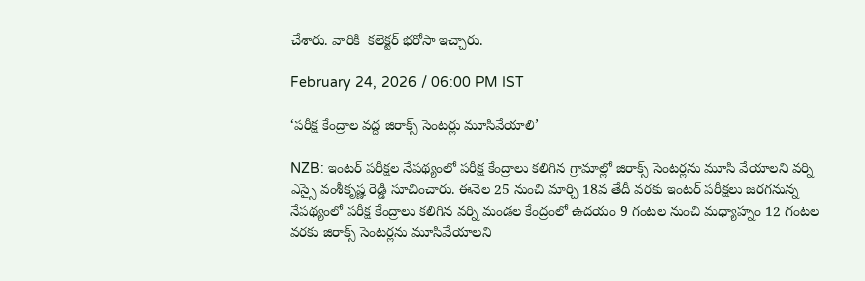చేశారు. వారికి  కలెక్టర్ భరోసా ఇచ్చారు.

February 24, 2026 / 06:00 PM IST

‘పరీక్ష కేంద్రాల వద్ద జిరాక్స్ సెంటర్లు మూసివేయాలి’

NZB: ఇంటర్ పరీక్షల నేపథ్యంలో పరీక్ష కేంద్రాలు కలిగిన గ్రామాల్లో జిరాక్స్ సెంటర్లను మూసి వేయాలని వర్ని ఎస్సై వంశీకృష్ణ రెడ్డి సూచించారు. ఈనెల 25 నుంచి మార్చి 18వ తేదీ వరకు ఇంటర్ పరీక్షలు జరగనున్న నేపథ్యంలో పరీక్ష కేంద్రాలు కలిగిన వర్ని మండల కేంద్రంలో ఉదయం 9 గంటల నుంచి మధ్యాహ్నం 12 గంటల వరకు జిరాక్స్ సెంటర్లను మూసివేయాలని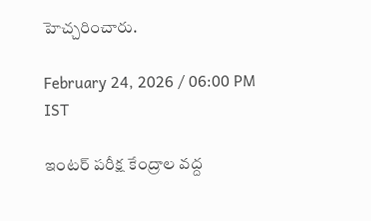హెచ్చరించారు.

February 24, 2026 / 06:00 PM IST

ఇంటర్ పరీక్ష కేంద్రాల వద్ద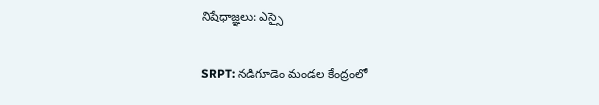నిషేధాజ్ఞలు: ఎస్సై

SRPT: నడిగూడెం మండల కేంద్రంలో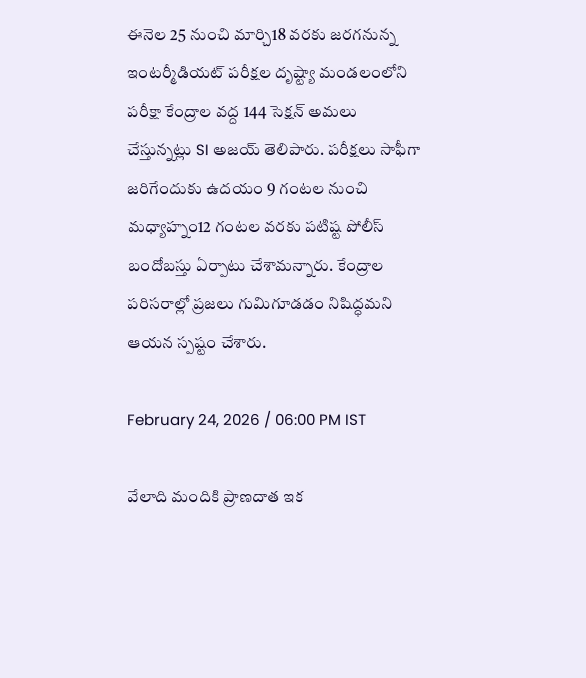ఈనెల 25 నుంచి మార్చి18 వరకు జరగనున్న ఇంటర్మీడియట్ పరీక్షల దృష్ట్యా మండలంలోని పరీక్షా కేంద్రాల వద్ద 144 సెక్షన్ అమలు చేస్తున్నట్లు SI అజయ్ తెలిపారు. పరీక్షలు సాఫీగా జరిగేందుకు ఉదయం 9 గంటల నుంచి మధ్యాహ్నం12 గంటల వరకు పటిష్ట పోలీస్ బందోబస్తు ఏర్పాటు చేశామన్నారు. కేంద్రాల పరిసరాల్లో ప్రజలు గుమిగూడడం నిషిద్ధమని ఆయన స్పష్టం చేశారు.

February 24, 2026 / 06:00 PM IST

వేలాది మందికి ప్రాణదాత ఇక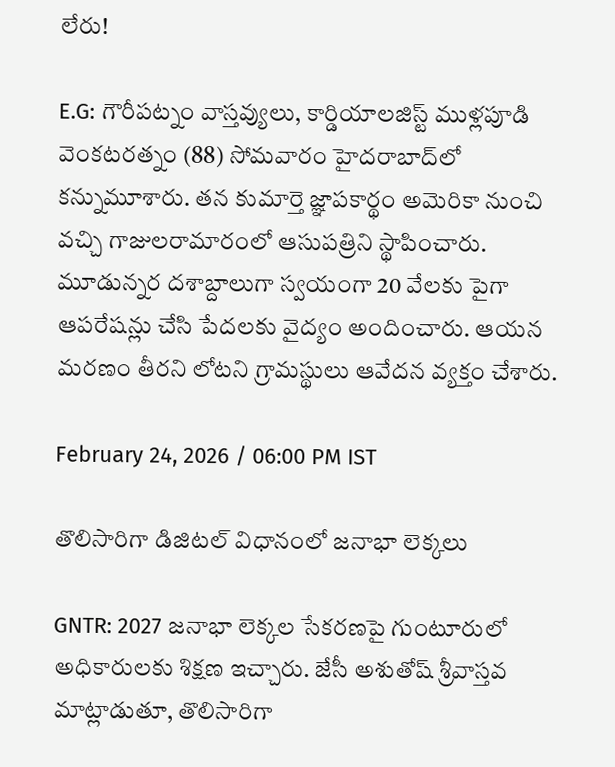లేరు!

E.G: గౌరీపట్నం వాస్తవ్యులు, కార్డియాలజిస్ట్ ముళ్లపూడి వెంకటరత్నం (88) సోమవారం హైదరాబాద్‌లో కన్నుమూశారు. తన కుమార్తె జ్ఞాపకార్థం అమెరికా నుంచి వచ్చి గాజులరామారంలో ఆసుపత్రిని స్థాపించారు. మూడున్నర దశాబ్దాలుగా స్వయంగా 20 వేలకు పైగా ఆపరేషన్లు చేసి పేదలకు వైద్యం అందించారు. ఆయన మరణం తీరని లోటని గ్రామస్థులు ఆవేదన వ్యక్తం చేశారు.

February 24, 2026 / 06:00 PM IST

తొలిసారిగా డిజిటల్ విధానంలో జనాభా లెక్కలు

GNTR: 2027 జనాభా లెక్కల సేకరణపై గుంటూరులో అధికారులకు శిక్షణ ఇచ్చారు. జేసీ అశుతోష్ శ్రీవాస్తవ మాట్లాడుతూ, తొలిసారిగా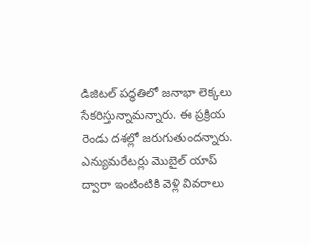డిజిటల్ పద్ధతిలో జనాభా లెక్కలు సేకరిస్తున్నామన్నారు. ఈ ప్రక్రియ రెండు దశల్లో జరుగుతుందన్నారు. ఎన్యుమరేటర్లు మొబైల్ యాప్ ద్వారా ఇంటింటికి వెళ్లి వివరాలు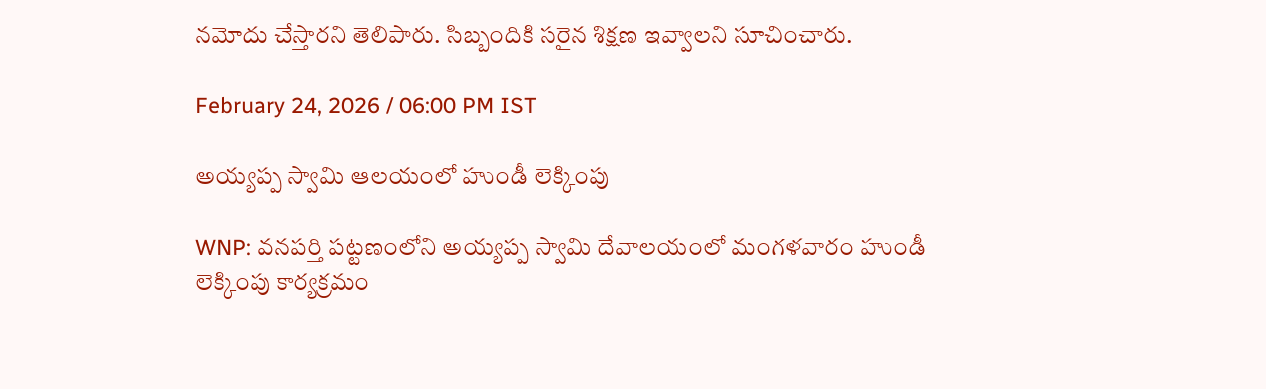నమోదు చేస్తారని తెలిపారు. సిబ్బందికి సరైన శిక్షణ ఇవ్వాలని సూచించారు.

February 24, 2026 / 06:00 PM IST

అయ్యప్ప స్వామి ఆలయంలో హుండీ లెక్కింపు

WNP: వనపర్తి పట్టణంలోని అయ్యప్ప స్వామి దేవాలయంలో మంగళవారం హుండీ లెక్కింపు కార్యక్రమం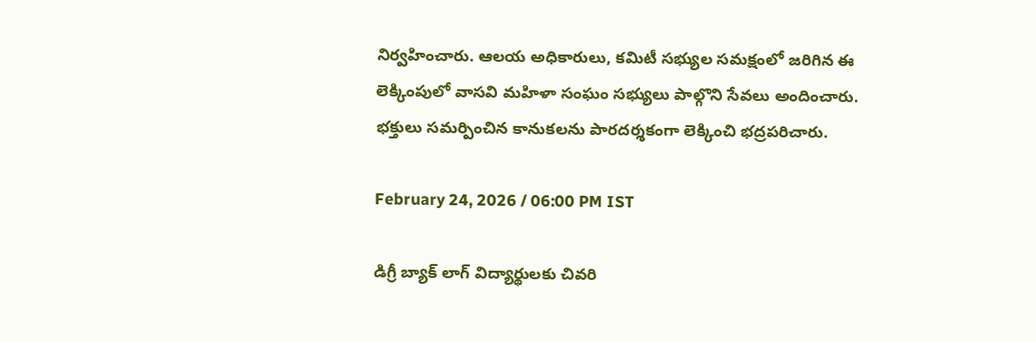నిర్వహించారు. ఆలయ అధికారులు, కమిటీ సభ్యుల సమక్షంలో జరిగిన ఈ లెక్కింపులో వాసవి మహిళా సంఘం సభ్యులు పాల్గొని సేవలు అందించారు. భక్తులు సమర్పించిన కానుకలను పారదర్శకంగా లెక్కించి భద్రపరిచారు.

February 24, 2026 / 06:00 PM IST

డిగ్రీ బ్యాక్ లాగ్ విద్యార్థులకు చివరి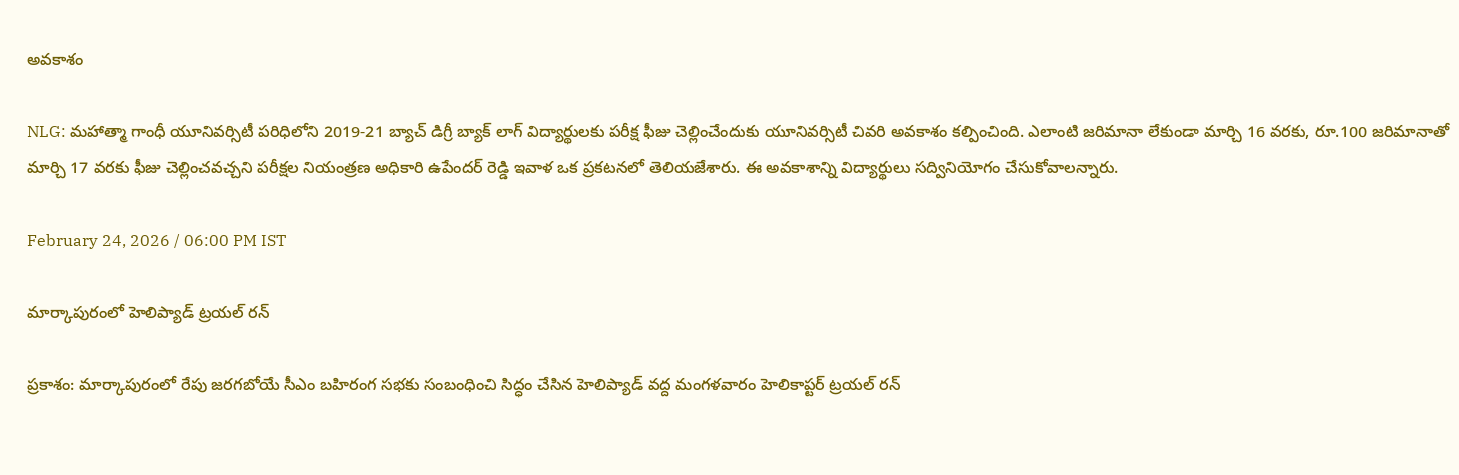అవకాశం

NLG: మహాత్మా గాంధీ యూనివర్సిటీ పరిధిలోని 2019-21 బ్యాచ్ డిగ్రీ బ్యాక్ లాగ్ విద్యార్థులకు పరీక్ష ఫీజు చెల్లించేందుకు యూనివర్సిటీ చివరి అవకాశం కల్పించింది. ఎలాంటి జరిమానా లేకుండా మార్చి 16 వరకు, రూ.100 జరిమానాతో మార్చి 17 వరకు ఫీజు చెల్లించవచ్చని పరీక్షల నియంత్రణ అధికారి ఉపేందర్ రెడ్డి ఇవాళ ఒక ప్రకటనలో తెలియజేశారు. ఈ అవకాశాన్ని విద్యార్థులు సద్వినియోగం చేసుకోవాలన్నారు.

February 24, 2026 / 06:00 PM IST

మార్కాపురంలో హెలిప్యాడ్ ట్రయల్ రన్

ప్రకాశం: మార్కాపురంలో రేపు జరగబోయే సీఎం బహిరంగ సభకు సంబంధించి సిద్ధం చేసిన హెలిప్యాడ్ వద్ద మంగళవారం హెలికాప్టర్ ట్రయల్ రన్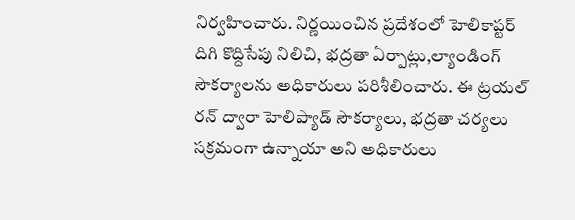నిర్వహించారు. నిర్ణయించిన ప్రదేశంలో హెలికాప్టర్ దిగి కొద్దిసేపు నిలిచి, భద్రతా ఏర్పాట్లు,ల్యాండింగ్ సౌకర్యాలను అధికారులు పరిశీలించారు. ఈ ట్రయల్ రన్ ద్వారా హెలిప్యాడ్ సౌకర్యాలు, భద్రతా చర్యలు సక్రమంగా ఉన్నాయా అని అధికారులు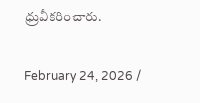ధ్రువీకరించారు.

February 24, 2026 /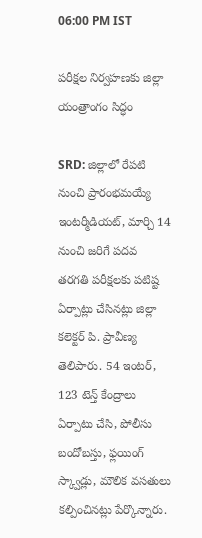06:00 PM IST

పరీక్షల నిర్వహణకు జిల్లా యంత్రాంగం సిద్ధం

SRD: జిల్లాలో రేపటి నుంచి ప్రారంభమయ్యే ఇంటర్మీడియట్, మార్చి 14 నుంచి జరిగే పదవ తరగతి పరీక్షలకు పటిష్ట ఏర్పాట్లు చేసినట్లు జిల్లా కలెక్టర్ పి. ప్రావీణ్య తెలిపారు. 54 ఇంటర్, 123 టెన్త్ కేంద్రాలు ఏర్పాటు చేసి, పోలీసు బందోబస్తు, ఫ్లయింగ్ స్క్వాడ్లు, మౌలిక వసతులు కల్పించినట్లు పేర్కొన్నారు.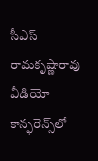సీఎస్ రామకృష్ణారావు వీడియో కాన్ఫరెన్స్‌లో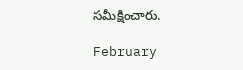సమీక్షించారు.

February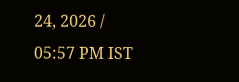24, 2026 / 05:57 PM IST